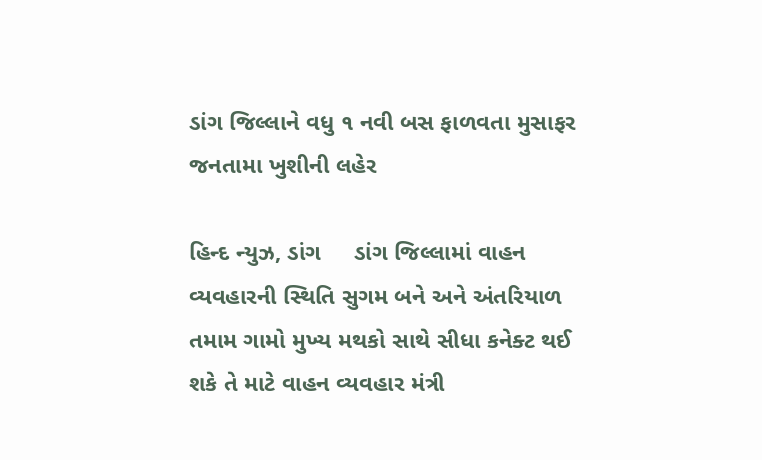ડાંગ જિલ્લાને વધુ ૧ નવી બસ ફાળવતા મુસાફર જનતામા ખુશીની લહેર

હિન્દ ન્યુઝ, ડાંગ     ડાંગ જિલ્લામાં વાહન વ્યવહારની સ્થિતિ સુગમ બને અને અંતરિયાળ તમામ ગામો મુખ્ય મથકો સાથે સીધા કનેક્ટ થઈ શકે તે માટે વાહન વ્યવહાર મંત્રી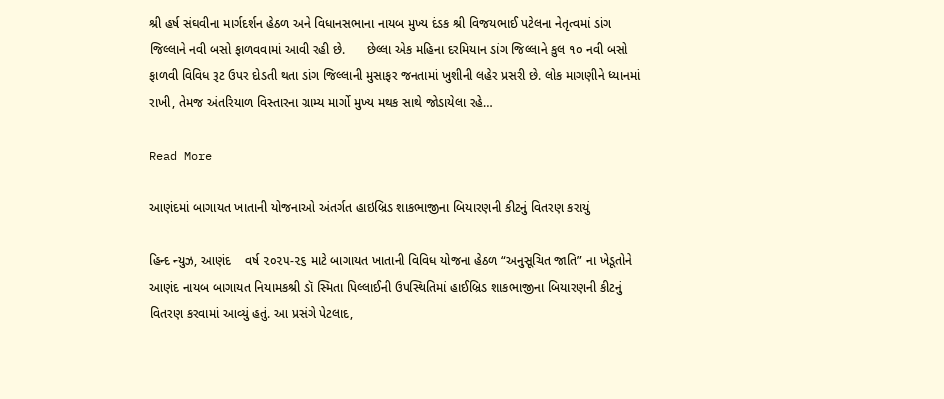શ્રી હર્ષ સંઘવીના માર્ગદર્શન હેઠળ અને વિધાનસભાના નાયબ મુખ્ય દંડક શ્રી વિજયભાઈ પટેલના નેતૃત્વમાં ડાંગ જિલ્લાને નવી બસો ફાળવવામાં આવી રહી છે.      છેલ્લા એક મહિના દરમિયાન ડાંગ જિલ્લાને કુલ ૧૦ નવી બસો ફાળવી વિવિધ રૂટ ઉપર દોડતી થતા ડાંગ જિલ્લાની મુસાફર જનતામાં ખુશીની લહેર પ્રસરી છે. લોક માગણીને ધ્યાનમાં રાખી, તેમજ અંતરિયાળ વિસ્તારના ગ્રામ્ય માર્ગો મુખ્ય મથક સાથે જોડાયેલા રહે…

Read More

આણંદમાં બાગાયત ખાતાની યોજનાઓ અંતર્ગત હાઇબ્રિડ શાકભાજીના બિયારણની કીટનું વિતરણ કરાયું

હિન્દ ન્યુઝ, આણંદ    વર્ષ ૨૦૨૫-૨૬ માટે બાગાયત ખાતાની વિવિધ યોજના હેઠળ “અનુસૂચિત જાતિ” ના ખેડૂતોને આણંદ નાયબ બાગાયત નિયામકશ્રી ડૉ સ્મિતા પિલ્લાઈની ઉપસ્થિતિમાં હાઈબ્રિડ શાકભાજીના બિયારણની કીટનું વિતરણ કરવામાં આવ્યું હતું. આ પ્રસંગે પેટલાદ,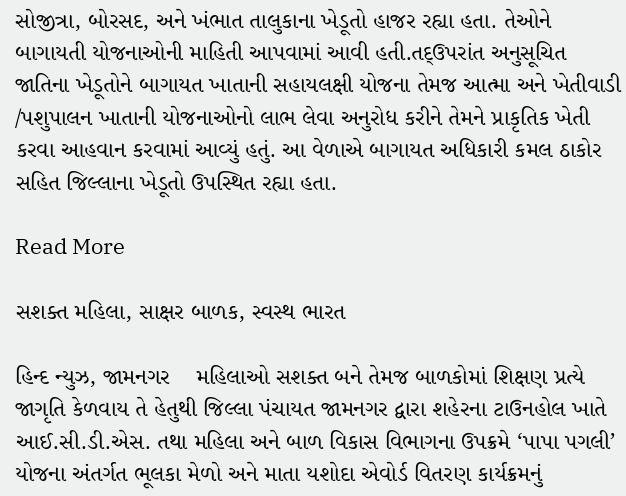સોજીત્રા, બોરસદ, અને ખંભાત તાલુકાના ખેડૂતો હાજર રહ્યા હતા. તેઓને બાગાયતી યોજનાઓની માહિતી આપવામાં આવી હતી.તદ્ઉપરાંત અનુસૂચિત જાતિના ખેડૂતોને બાગાયત ખાતાની સહાયલક્ષી યોજના તેમજ આત્મા અને ખેતીવાડી /પશુપાલન ખાતાની યોજનાઓનો લાભ લેવા અનુરોધ કરીને તેમને પ્રાકૃતિક ખેતી કરવા આહવાન કરવામાં આવ્યું હતું. આ વેળાએ બાગાયત અધિકારી કમલ ઠાકોર સહિત જિલ્લાના ખેડૂતો ઉપસ્થિત રહ્યા હતા.

Read More

સશક્ત મહિલા, સાક્ષર બાળક, સ્વસ્થ ભારત

હિન્દ ન્યુઝ, જામનગર    મહિલાઓ સશક્ત બને તેમજ બાળકોમાં શિક્ષણ પ્રત્યે જાગૃતિ કેળવાય તે હેતુથી જિલ્લા પંચાયત જામનગર દ્વારા શહેરના ટાઉનહોલ ખાતે આઈ.સી.ડી.એસ. તથા મહિલા અને બાળ વિકાસ વિભાગના ઉપક્રમે ‘પાપા પગલી’ યોજના અંતર્ગત ભૂલકા મેળો અને માતા યશોદા એવોર્ડ વિતરણ કાર્યક્રમનું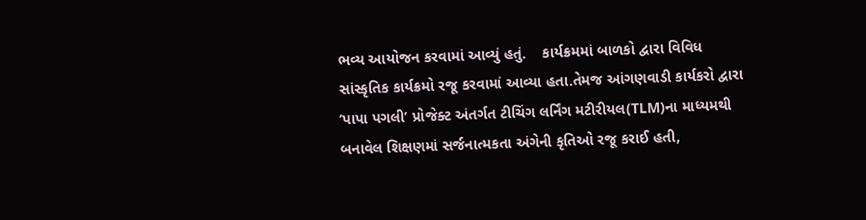ભવ્ય આયોજન કરવામાં આવ્યું હતું.    કાર્યક્રમમાં બાળકો દ્વારા વિવિધ સાંસ્કૃતિક કાર્યક્રમો રજૂ કરવામાં આવ્યા હતા.તેમજ આંગણવાડી કાર્યકરો દ્વારા ‘પાપા પગલી’ પ્રોજેક્ટ અંતર્ગત ટીચિંગ લર્નિંગ મટીરીયલ(TLM)ના માધ્યમથી બનાવેલ શિક્ષણમાં સર્જનાત્મકતા અંગેની કૃતિઓ રજૂ કરાઈ હતી,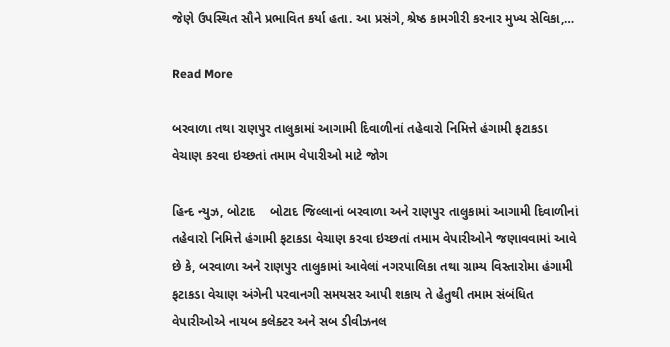જેણે ઉપસ્થિત સૌને પ્રભાવિત કર્યા હતા. આ પ્રસંગે, શ્રેષ્ઠ કામગીરી કરનાર મુખ્ય સેવિકા,…

Read More

બરવાળા તથા રાણપુર તાલુકામાં આગામી દિવાળીનાં તહેવારો નિમિત્તે હંગામી ફટાકડા વેચાણ કરવા ઇચ્છતાં તમામ વેપારીઓ માટે જોગ

હિન્દ ન્યુઝ, બોટાદ    બોટાદ જિલ્લાનાં બરવાળા અને રાણપુર તાલુકામાં આગામી દિવાળીનાં તહેવારો નિમિત્તે હંગામી ફટાકડા વેચાણ કરવા ઇચ્છતાં તમામ વેપારીઓને જણાવવામાં આવે છે કે, બરવાળા અને રાણપુર તાલુકામાં આવેલાં નગરપાલિકા તથા ગ્રામ્ય વિસ્તારોમા હંગામી ફટાકડા વેચાણ અંગેની પરવાનગી સમયસર આપી શકાય તે હેતુથી તમામ સંબંધિત વેપારીઓએ નાયબ કલેક્ટર અને સબ ડીવીઝનલ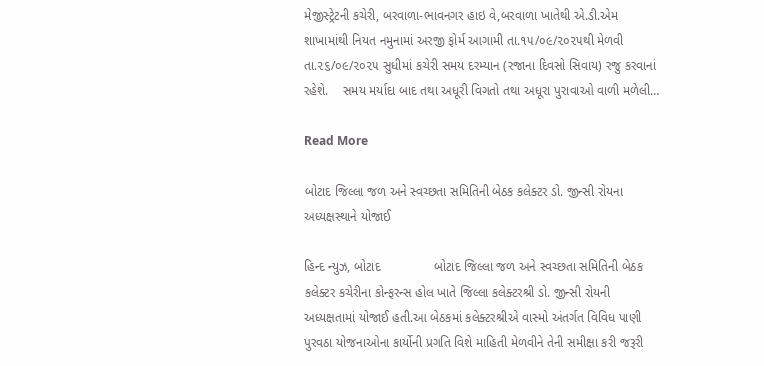મેજીસ્ટ્રેટની કચેરી, બરવાળા-ભાવનગર હાઇ વે,બરવાળા ખાતેથી એ.ડી.એમ શાખામાંથી નિયત નમુનામાં અરજી ફોર્મ આગામી તા.૧૫/૦૯/૨૦૨૫થી મેળવી તા.૨૬/૦૯/૨૦૨૫ સુધીમાં કચેરી સમય દરમ્યાન (રજાના દિવસો સિવાય) રજુ કરવાનાં રહેશે.    સમય મર્યાદા બાદ તથા અધૂરી વિગતો તથા અધૂરા પુરાવાઓ વાળી મળેલી…

Read More

બોટાદ જિલ્લા જળ અને સ્વચ્છતા સમિતિની બેઠક કલેક્ટર ડો. જીન્સી રોયના અધ્યક્ષસ્થાને યોજાઈ

હિન્દ ન્યુઝ, બોટાદ               બોટાદ જિલ્લા જળ અને સ્વચ્છતા સમિતિની બેઠક કલેક્ટર કચેરીના કોન્ફરન્સ હોલ ખાતે જિલ્લા કલેક્ટરશ્રી ડો. જીન્સી રોયની અધ્યક્ષતામાં યોજાઈ હતી.આ બેઠકમાં કલેક્ટરશ્રીએ વાસ્મો અંતર્ગત વિવિધ પાણી પુરવઠા યોજનાઓના કાર્યોની પ્રગતિ વિશે માહિતી મેળવીને તેની સમીક્ષા કરી જરૂરી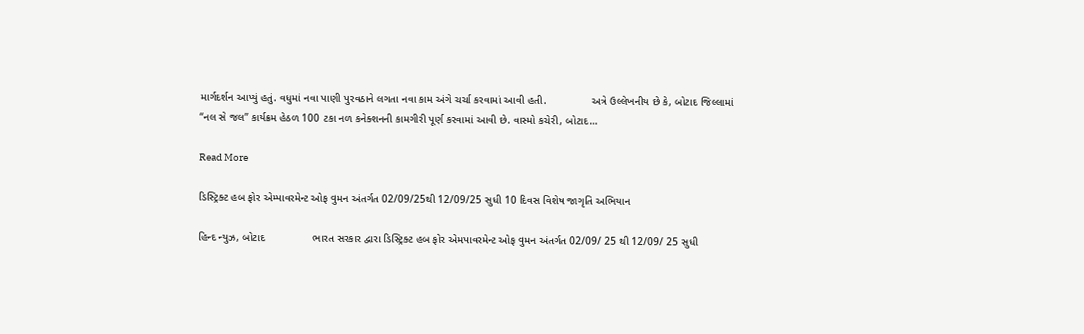માર્ગદર્શન આપ્યું હતું. વધુમાં નવા પાણી પુરવઠાને લગતા નવા કામ અંગે ચર્ચા કરવામાં આવી હતી.               અત્રે ઉલ્લેખનીય છે કે, બોટાદ જિલ્લામાં “નલ સે જલ” કાર્યક્રમ હેઠળ 100 ટકા નળ કનેક્શનની કામગીરી પૂર્ણ કરવામાં આવી છે. વાસ્મો કચેરી, બોટાદ…

Read More

ડિસ્ટ્રિક્ટ હબ ફોર એમ્પાવરમેન્ટ ઓફ વુમન અંતર્ગત 02/09/25થી 12/09/25 સુધી 10 દિવસ વિશેષ જાગૃતિ અભિયાન

હિન્દ ન્યુઝ, બોટાદ                ભારત સરકાર દ્વારા ડિસ્ટ્રિક્ટ હબ ફોર એમપાવરમેન્ટ ઓફ વુમન અંતર્ગત 02/09/ 25 થી 12/09/ 25 સુધી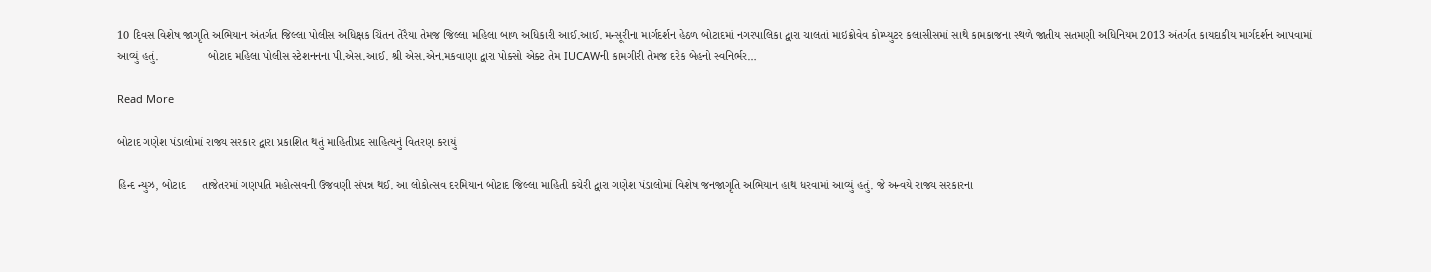10 દિવસ વિશેષ જાગૃતિ અભિયાન અંતર્ગત જિલ્લા પોલીસ અધિક્ષક ચિંતન તેરૈયા તેમજ જિલ્લા મહિલા બાળ અધિકારી આઈ.આઈ. મન્સૂરીના માર્ગદર્શન હેઠળ બોટાદમાં નગરપાલિકા દ્વારા ચાલતાં માઇક્રોવેવ કોમ્પ્યુટર કલાસીસમાં સાથે કામકાજના સ્થળે જાતીય સતમણી અધિનિયમ 2013 અંતર્ગત કાયદાકીય માર્ગદર્શન આપવામાં આવ્યું હતું.               બોટાદ મહિલા પોલીસ સ્ટેશનનના પી.એસ.આઈ. શ્રી એસ.એન.મકવાણા દ્વારા પોક્સો એક્ટ તેમ IUCAWની કામગીરી તેમજ દરેક બેહનો સ્વનિર્ભર…

Read More

બોટાદ ગણેશ પંડાલોમાં રાજ્ય સરકાર દ્વારા પ્રકાશિત થતું માહિતીપ્રદ સાહિત્યનું વિતરણ કરાયું

હિન્દ ન્યુઝ, બોટાદ     તાજેતરમાં ગણપતિ મહોત્સવની ઉજવણી સંપન્ન થઈ. આ લોકોત્સવ દરમિયાન બોટાદ જિલ્લા માહિતી કચેરી દ્વારા ગણેશ પંડાલોમાં વિશેષ જનજાગૃતિ અભિયાન હાથ ધરવામાં આવ્યું હતું. જે અન્વયે રાજ્ય સરકારના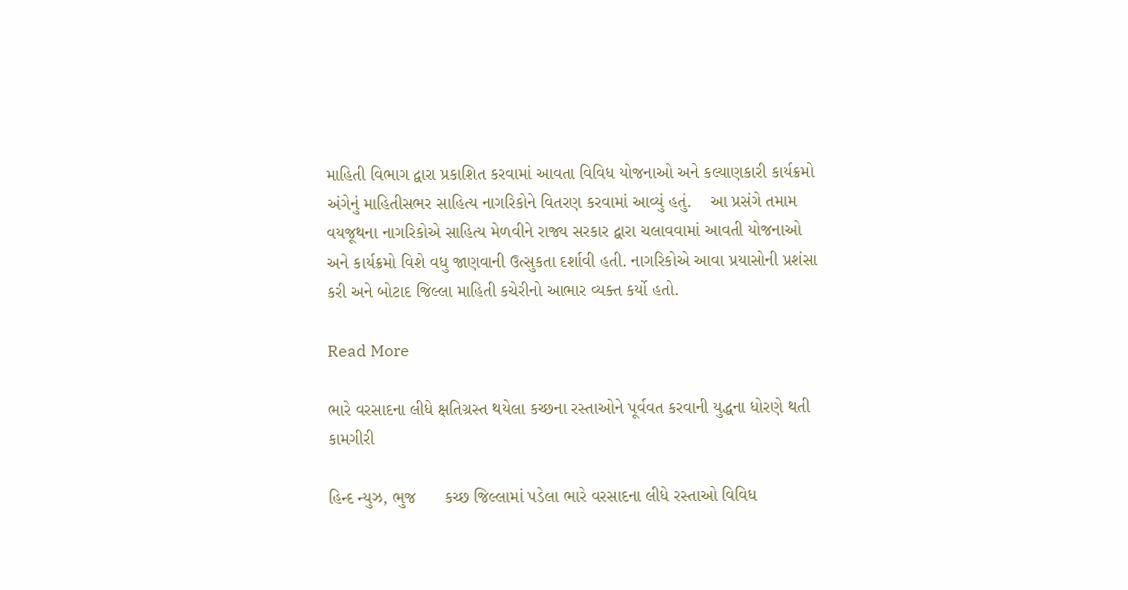માહિતી વિભાગ દ્વારા પ્રકાશિત કરવામાં આવતા વિવિધ યોજનાઓ અને કલ્યાણકારી કાર્યક્રમો અંગેનું માહિતીસભર સાહિત્ય નાગરિકોને વિતરણ કરવામાં આવ્યું હતું.    આ પ્રસંગે તમામ વયજૂથના નાગરિકોએ સાહિત્ય મેળવીને રાજ્ય સરકાર દ્વારા ચલાવવામાં આવતી યોજનાઓ અને કાર્યક્રમો વિશે વધુ જાણવાની ઉત્સુકતા દર્શાવી હતી. નાગરિકોએ આવા પ્રયાસોની પ્રશંસા કરી અને બોટાદ જિલ્લા માહિતી કચેરીનો આભાર વ્યક્ત કર્યો હતો.

Read More

ભારે વરસાદના લીધે ક્ષતિગ્રસ્ત થયેલા કચ્છના રસ્તાઓને પૂર્વવત કરવાની યુદ્ધના ધોરણે થતી કામગીરી

હિન્દ ન્યુઝ, ભુજ      કચ્છ જિલ્લામાં પડેલા ભારે વરસાદના લીધે રસ્તાઓ વિવિધ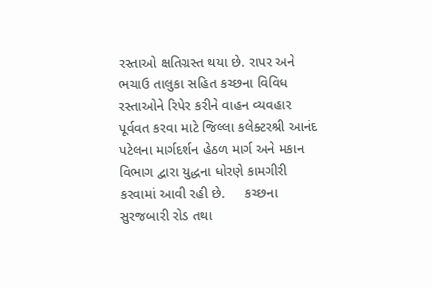રસ્તાઓ ક્ષતિગ્રસ્ત થયા છે. રાપર અને ભચાઉ તાલુકા સહિત કચ્છના વિવિધ રસ્તાઓને રિપેર કરીને વાહન વ્યવહાર પૂર્વવત કરવા માટે જિલ્લા કલેક્ટરશ્રી આનંદ પટેલના માર્ગદર્શન હેઠળ માર્ગ અને મકાન વિભાગ દ્વારા યુદ્ધના ધોરણે કામગીરી કરવામાં આવી રહી છે.     કચ્છના સુરજબારી રોડ તથા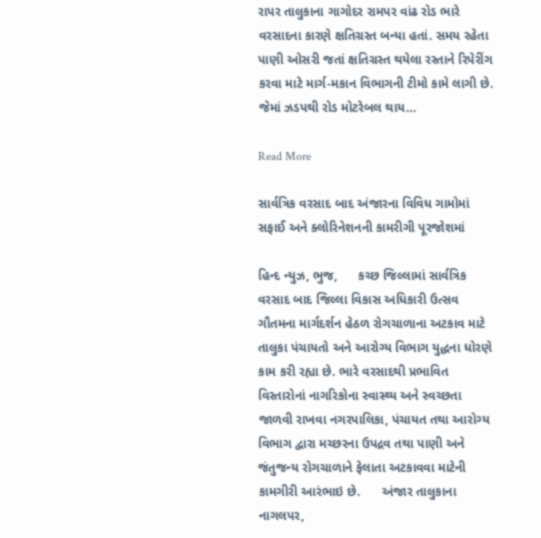રાપર તાલુકાના ગાગોદર રામપર વાંઢ રોડ ભારે વરસાદના કારણે ક્ષતિગ્રસ્ત બન્યા હતાં. સમય રહેતા પાણી ઓસરી જતાં ક્ષતિગ્રસ્ત થયેલા રસ્તાને રિપેરીંગ કરવા માટે માર્ગ-મકાન વિભાગની ટીમો કામે લાગી છે. જેમાં ઝડપથી રોડ મોટરેબલ થાય…

Read More

સાર્વત્રિક વરસાદ બાદ અંજારના વિવિધ ગામોમાં સફાઈ અને ક્લોરિનેશનની કામરીગી પૂરજોશમાં

હિન્દ ન્યુઝ, ભુજ,      કચ્છ જિલ્લામાં સાર્વત્રિક વરસાદ બાદ જિલ્લા વિકાસ અધિકારી ઉત્સવ ગૌતમના માર્ગદર્શન હેઠળ રોગચાળાના અટકાવ માટે તાલુકા પંચાયતો અને આરોગ્ય વિભાગ યુદ્ધના ધોરણે કામ કરી રહ્યા છે. ભારે વરસાદથી પ્રભાવિત વિસ્તારોનાં નાગરિકોના સ્વાસ્થ્ય અને સ્વચ્છતા જાળવી રાખવા નગરપાલિકા, પંચાયત તથા આરોગ્ય વિભાગ દ્વારા મચ્છરના ઉપદ્રવ તથા પાણી અને જંતુજન્ય રોગચાળાને ફેલાતા અટકાવવા માટેની કામગીરી આરંભાઇ છે.      અંજાર તાલુકાના નાગલપર,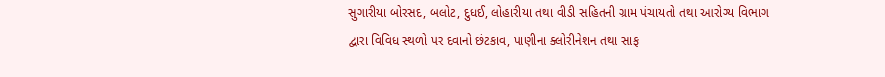સુગારીયા બોરસદ, બલોટ, દુધઈ, લોહારીયા તથા વીડી સહિતની ગ્રામ પંચાયતો તથા આરોગ્ય વિભાગ દ્વારા વિવિધ સ્થળો પર દવાનો છંટકાવ, પાણીના ક્લોરીનેશન તથા સાફ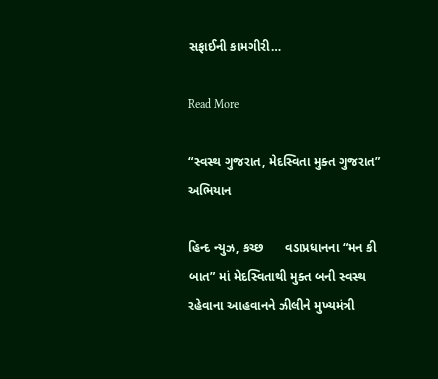સફાઈની કામગીરી…

Read More

“સ્વસ્થ ગુજરાત, મેદસ્વિતા મુક્ત ગુજરાત” અભિયાન

હિન્દ ન્યુઝ, કચ્છ      વડાપ્રધાનના “મન કી બાત” માં મેદસ્વિતાથી મુક્ત બની સ્વસ્થ રહેવાના આહવાનને ઝીલીને મુખ્યમંત્રી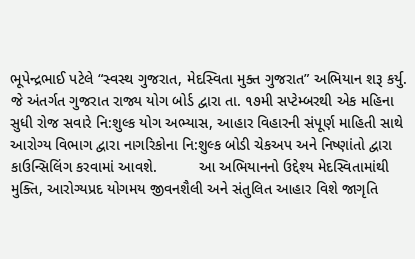ભૂપેન્દ્રભાઈ પટેલે “સ્વસ્થ ગુજરાત, મેદસ્વિતા મુક્ત ગુજરાત” અભિયાન શરૂ કર્યુ. જે અંતર્ગત ગુજરાત રાજ્ય યોગ બોર્ડ દ્વારા તા. ૧૭મી સપ્ટેમ્બરથી એક મહિના સુધી રોજ સવારે નિ:શુલ્ક યોગ અભ્યાસ, આહાર વિહારની સંપૂર્ણ માહિતી સાથે આરોગ્ય વિભાગ દ્વારા નાગરિકોના નિ:શુલ્ક બોડી ચેકઅપ અને નિષ્ણાંતો દ્વારા કાઉન્સિલિંગ કરવામાં આવશે.          આ અભિયાનનો ઉદ્દેશ્ય મેદસ્વિતામાંથી મુક્તિ, આરોગ્યપ્રદ યોગમય જીવનશૈલી અને સંતુલિત આહાર વિશે જાગૃતિ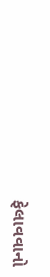ફેલાવવાનો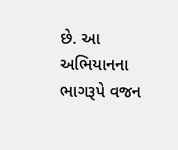છે. આ અભિયાનના ભાગરૂપે વજન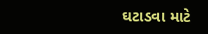ઘટાડવા માટે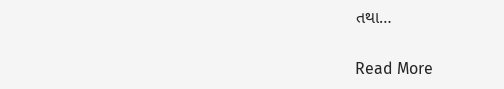તથા…

Read More